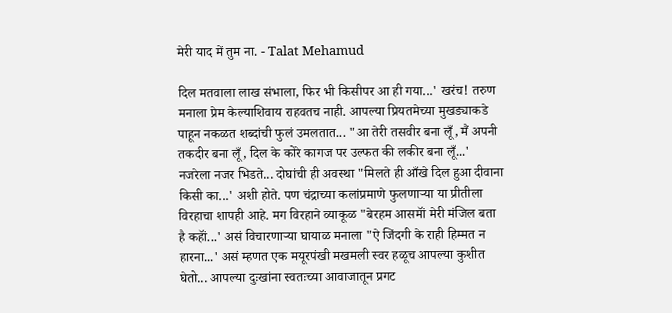मेरी याद में तुम ना. - Talat Mehamud

दिल मतवाला लाख संभाला, फिर भी किसीपर आ ही गया...' खरंच! तरुण मनाला प्रेम केल्याशिवाय राहवतच नाही. आपल्या प्रियतमेच्या मुखड्याकडे पाहून नकळत शब्दांची फुलं उमलतात... "आ तेरी तसवीर बना लूँ, मैं अपनी तकदीर बना लूँ, दिल के कोरे कागज पर उल्फत की लकीर बना लूँ...'
नजरेला नजर भिडते... दोघांची ही अवस्था "मिलते ही आँखे दिल हुआ दीवाना किसी का...' अशी होते. पण चंद्राच्या कलांप्रमाणे फुलणाऱ्या या प्रीतीला विरहाचा शापही आहे. मग विरहाने व्याकूळ "बेरहम आसमॉं मेरी मंजिल बता है कहॉं...' असं विचारणाऱ्या घायाळ मनाला "ऐ जिंदगी के राही हिम्मत न हारना...' असं म्हणत एक मयूरपंखी मखमली स्वर हळूच आपल्या कुशीत घेतो... आपल्या दुःखांना स्वतःच्या आवाजातून प्रगट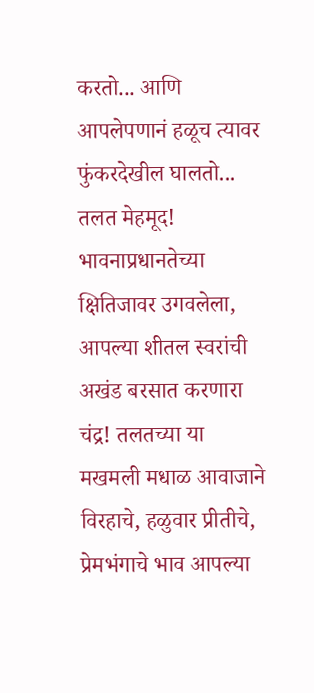करतो... आणि आपलेपणानं हळूच त्यावर फुंकरदेखील घालतो...
तलत मेहमूद! भावनाप्रधानतेच्या क्षितिजावर उगवलेला, आपल्या शीतल स्वरांची अखंड बरसात करणारा चंद्र! तलतच्या या मखमली मधाळ आवाजाने विरहाचे, हळुवार प्रीतीचे, प्रेमभंगाचे भाव आपल्या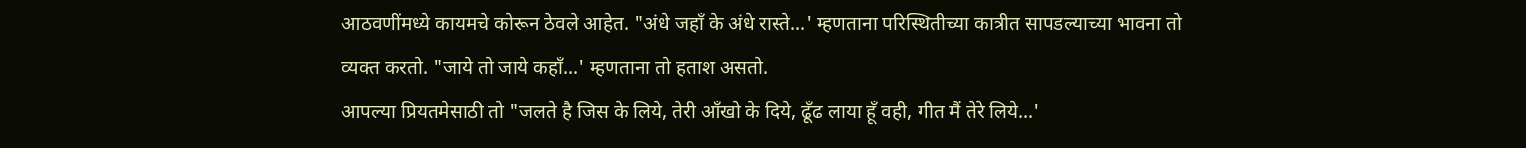आठवणींमध्ये कायमचे कोरून ठेवले आहेत. "अंधे जहॉं के अंधे रास्ते...' म्हणताना परिस्थितीच्या कात्रीत सापडल्याच्या भावना तो व्यक्त करतो. "जाये तो जाये कहॉं...' म्हणताना तो हताश असतो.
आपल्या प्रियतमेसाठी तो "जलते है जिस के लिये, तेरी आँखो के दिये, ढूँढ लाया हूँ वही, गीत मैं तेरे लिये...'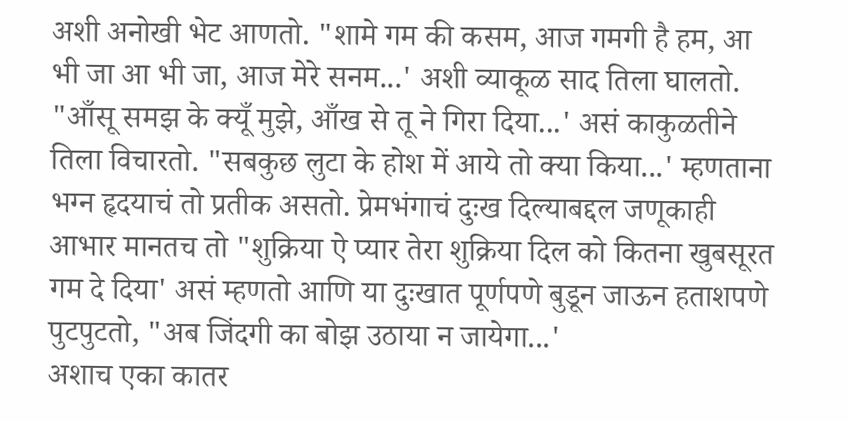अशी अनोखी भेट आणतो. "शामे गम की कसम, आज गमगी है हम, आ भी जा आ भी जा, आज मेरे सनम...' अशी व्याकूळ साद तिला घालतो. "आँसू समझ के क्यूँ मुझे, आँख से तू ने गिरा दिया...' असं काकुळतीने तिला विचारतो. "सबकुछ लुटा के होश में आये तो क्या किया...' म्हणताना भग्न हृदयाचं तो प्रतीक असतो. प्रेमभंगाचं दुःख दिल्याबद्दल जणूकाही आभार मानतच तो "शुक्रिया ऐ प्यार तेरा शुक्रिया दिल को कितना खुबसूरत गम दे दिया' असं म्हणतो आणि या दुःखात पूर्णपणे बुडून जाऊन हताशपणे पुटपुटतो, "अब जिंदगी का बोझ उठाया न जायेगा...'
अशाच एका कातर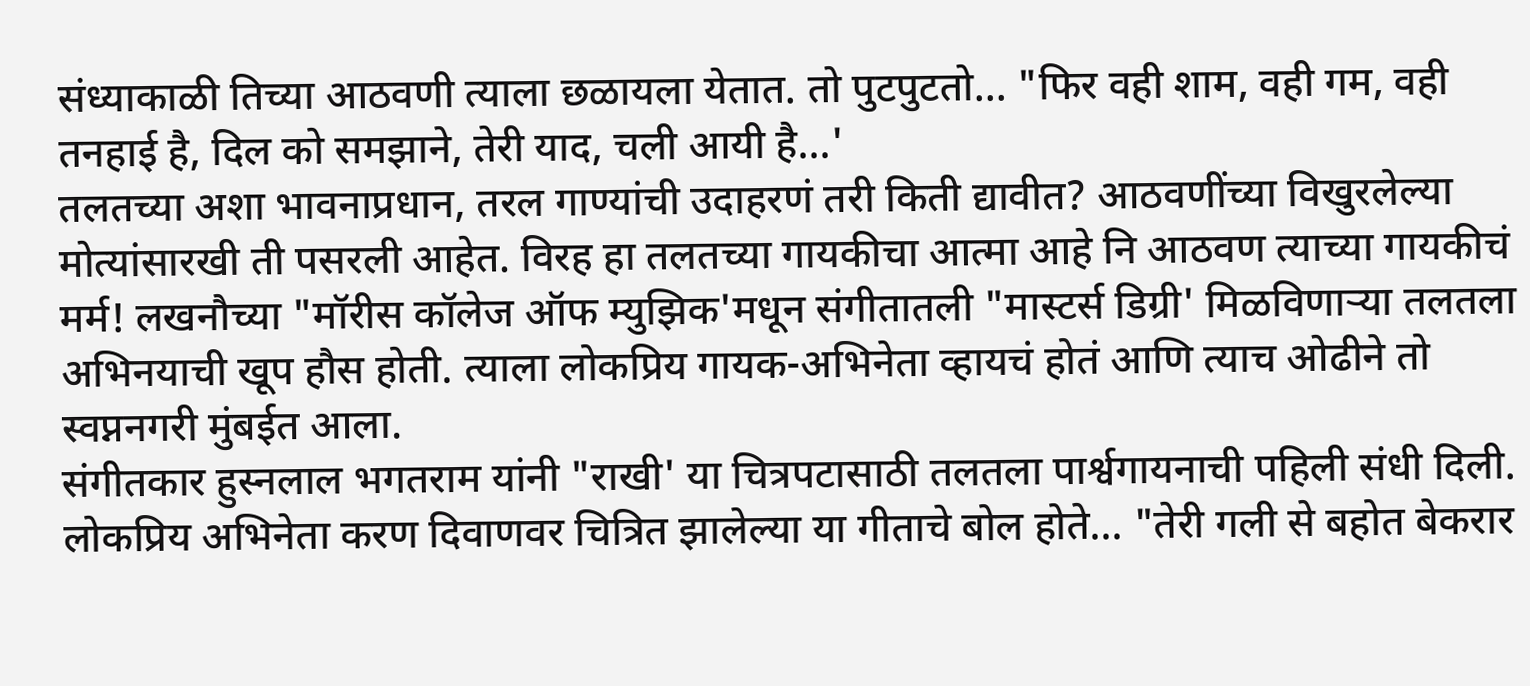संध्याकाळी तिच्या आठवणी त्याला छळायला येतात. तो पुटपुटतो... "फिर वही शाम, वही गम, वही तनहाई है, दिल को समझाने, तेरी याद, चली आयी है...'
तलतच्या अशा भावनाप्रधान, तरल गाण्यांची उदाहरणं तरी किती द्यावीत? आठवणींच्या विखुरलेल्या मोत्यांसारखी ती पसरली आहेत. विरह हा तलतच्या गायकीचा आत्मा आहे नि आठवण त्याच्या गायकीचं मर्म! लखनौच्या "मॉरीस कॉलेज ऑफ म्युझिक'मधून संगीतातली "मास्टर्स डिग्री' मिळविणाऱ्या तलतला अभिनयाची खूप हौस होती. त्याला लोकप्रिय गायक-अभिनेता व्हायचं होतं आणि त्याच ओढीने तो स्वप्ननगरी मुंबईत आला.
संगीतकार हुस्नलाल भगतराम यांनी "राखी' या चित्रपटासाठी तलतला पार्श्वगायनाची पहिली संधी दिली. लोकप्रिय अभिनेता करण दिवाणवर चित्रित झालेल्या या गीताचे बोल होते... "तेरी गली से बहोत बेकरार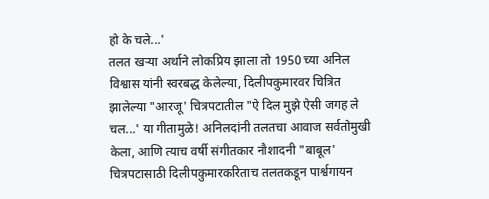हो के चले...'
तलत खऱ्या अर्थाने लोकप्रिय झाला तो 1950 च्या अनिल विश्वास यांनी स्वरबद्ध केलेल्या, दिलीपकुमारवर चित्रित झालेल्या "आरजू' चित्रपटातील "ऐ दिल मुझे ऐसी जगह ले चल...' या गीतामुळे! अनिलदांनी तलतचा आवाज सर्वतोमुखी केला, आणि त्याच वर्षी संगीतकार नौशादनी "बाबूल' चित्रपटासाठी दिलीपकुमारकरिताच तलतकडून पार्श्वगायन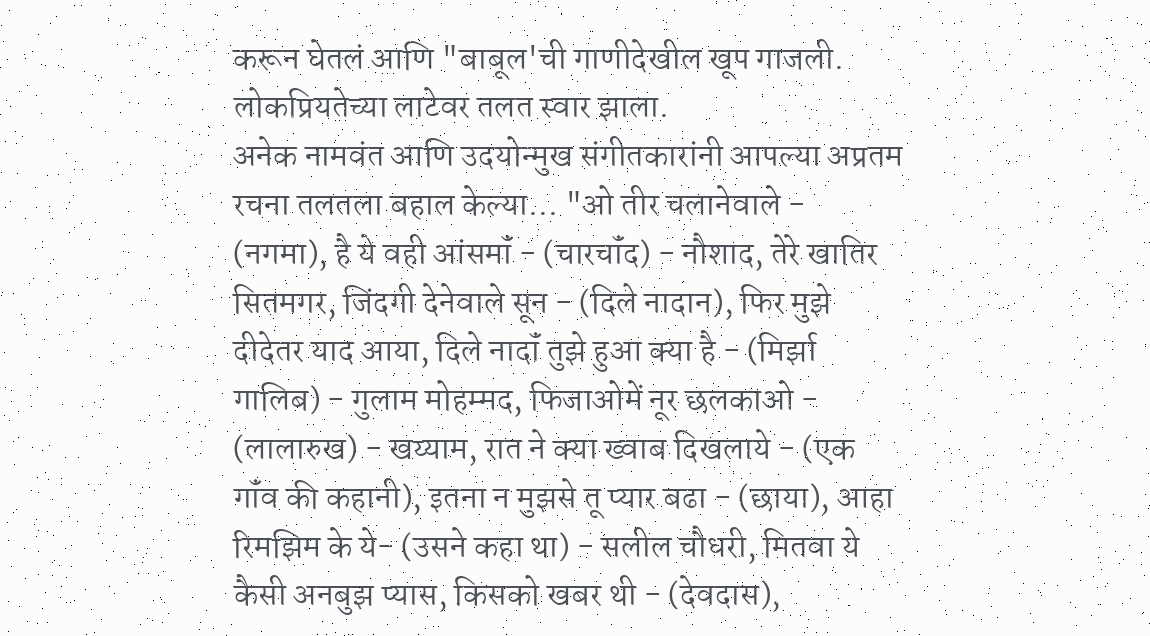करून घेतलं आणि "बाबूल'ची गाणीदेखील खूप गाजली. लोकप्रियतेच्या लाटेवर तलत स्वार झाला.
अनेक नामवंत आणि उदयोन्मुख संगीतकारांनी आपल्या अप्रतम रचना तलतला बहाल केल्या... "ओ तीर चलानेवाले - (नगमा), है ये वही आंसमॉं - (चारचॉंद) - नौशाद, तेरे खातिर सितमगर, जिंदगी देनेवाले सून - (दिले नादान), फिर मुझे दीदेतर याद आया, दिले नादॉं तुझे हुआ क्या है - (मिर्झा गालिब) - गुलाम मोहम्मद, फिजाओमें नूर छलकाओ - (लालारुख) - खय्याम, रात ने क्या ख्वाब दिखलाये - (एक गॉंव की कहानी), इतना न मुझसे तू प्यार बढा - (छाया), आहा रिमझिम के ये- (उसने कहा था) - सलील चौधरी, मितवा ये कैसी अनबुझ प्यास, किसको खबर थी - (देवदास),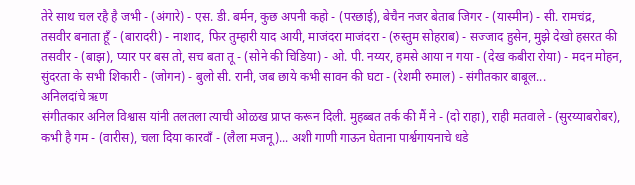तेरे साथ चल रहै है जभी - (अंगारे) - एस. डी. बर्मन, कुछ अपनी कहो - (परछाई), बेचैन नजर बेताब जिगर - (यास्मीन) - सी. रामचंद्र, तसवीर बनाता हूँ - (बारादरी) - नाशाद, फिर तुम्हारी याद आयी, माजंदरा माजंदरा - (रुस्तुम सोहराब) - सज्जाद हुसेन, मुझे देखो हसरत की तसवीर - (बाझ), प्यार पर बस तो, सच बता तू - (सोने की चिडिया) - ओ. पी. नय्यर, हमसे आया न गया - (देख कबीरा रोया) - मदन मोहन, सुंदरता के सभी शिकारी - (जोगन) - बुलो सी. रानी, जब छाये कभी सावन की घटा - (रेशमी रुमाल) - संगीतकार बाबूल...
अनिलदांचे ऋण
संगीतकार अनिल विश्वास यांनी तलतला त्याची ओळख प्राप्त करून दिली. मुहब्बत तर्क की मैं ने - (दो राहा), राही मतवाले - (सुरय्याबरोबर), कभी है गम - (वारीस), चला दिया कारवॉं - (लैला मजनू)... अशी गाणी गाऊन घेताना पार्श्वगायनाचे धडे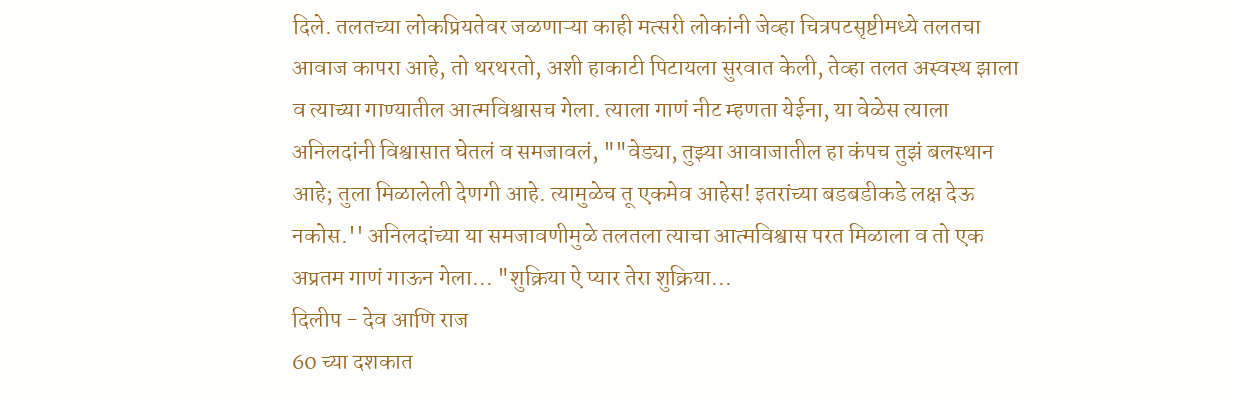दिले. तलतच्या लोकप्रियतेवर जळणाऱ्या काही मत्सरी लोकांनी जेव्हा चित्रपटसृष्टीमध्ये तलतचा आवाज कापरा आहे, तो थरथरतो, अशी हाकाटी पिटायला सुरवात केली, तेव्हा तलत अस्वस्थ झाला व त्याच्या गाण्यातील आत्मविश्वासच गेला. त्याला गाणं नीट म्हणता येईना, या वेळेस त्याला अनिलदांनी विश्वासात घेतलं व समजावलं, ""वेड्या, तुझ्या आवाजातील हा कंपच तुझं बलस्थान आहे; तुला मिळालेली देणगी आहे. त्यामुळेच तू एकमेव आहेस! इतरांच्या बडबडीकडे लक्ष देऊ नकोस.'' अनिलदांच्या या समजावणीमुळे तलतला त्याचा आत्मविश्वास परत मिळाला व तो एक अप्रतम गाणं गाऊन गेला... "शुक्रिया ऐ प्यार तेरा शुक्रिया...
दिलीप - देव आणि राज
60 च्या दशकात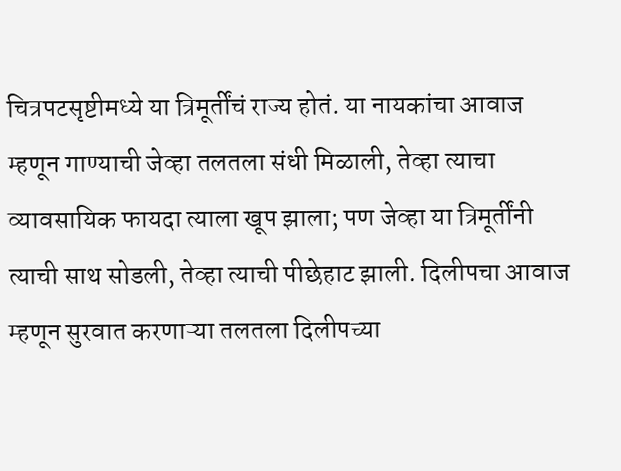चित्रपटसृष्टीमध्ये या त्रिमूर्तींचं राज्य होतं. या नायकांचा आवाज म्हणून गाण्याची जेव्हा तलतला संधी मिळाली, तेव्हा त्याचा व्यावसायिक फायदा त्याला खूप झाला; पण जेव्हा या त्रिमूर्तींनी त्याची साथ सोडली, तेव्हा त्याची पीछेहाट झाली. दिलीपचा आवाज म्हणून सुरवात करणाऱ्या तलतला दिलीपच्या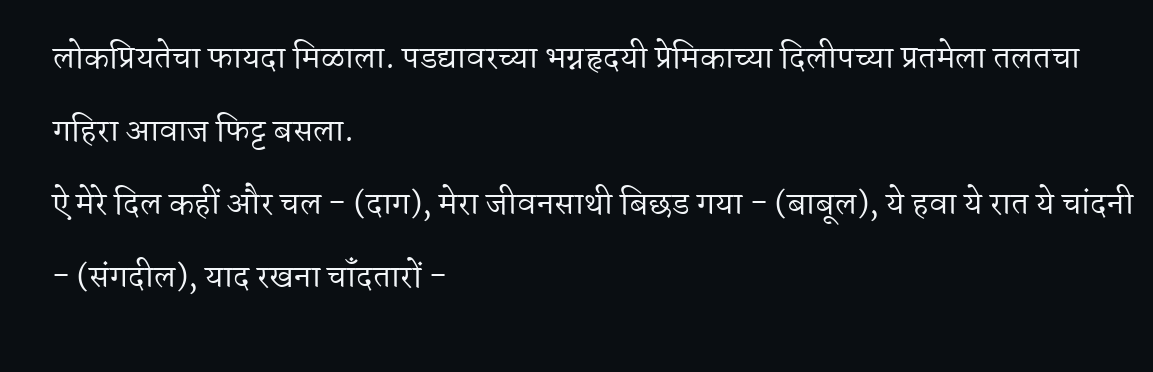लोकप्रियतेचा फायदा मिळाला. पडद्यावरच्या भग्नहृदयी प्रेमिकाच्या दिलीपच्या प्रतमेला तलतचा गहिरा आवाज फिट्ट बसला.
ऐ मेरे दिल कहीं और चल - (दाग), मेरा जीवनसाथी बिछड गया - (बाबूल), ये हवा ये रात ये चांदनी - (संगदील), याद रखना चॉंदतारों -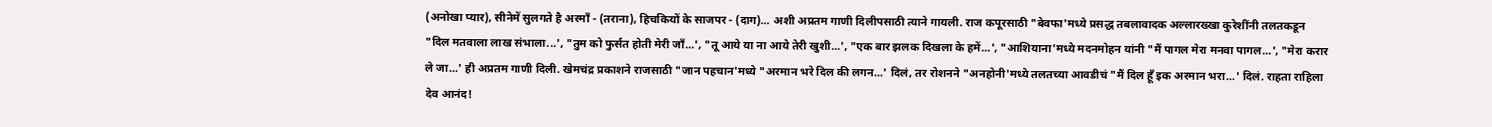(अनोखा प्यार), सीनेमें सुलगते है अरमॉं - (तराना), हिचकियों के साजपर - (दाग)... अशी अप्रतम गाणी दिलीपसाठी त्याने गायली. राज कपूरसाठी "बेवफा'मध्ये प्रसद्ध तबलावादक अल्लारख्खा कुरेशींनी तलतकडून "दिल मतवाला लाख संभाला...', "तुम को फुर्सत होती मेरी जॉं...', "तू आये या ना आये तेरी खुशी...', "एक बार झलक दिखला के हमें...', "आशियाना'मध्ये मदनमोहन यांनी "मैं पागल मेरा मनवा पागल...', "मेरा करार ले जा...' ही अप्रतम गाणी दिली. खेमचंद्र प्रकाशने राजसाठी "जान पहचान'मध्ये "अरमान भरे दिल की लगन...' दिलं, तर रोशनने "अनहोनी'मध्ये तलतच्या आवडीचं "मैं दिल हूँ इक अरमान भरा...' दिलं. राहता राहिला देव आनंद!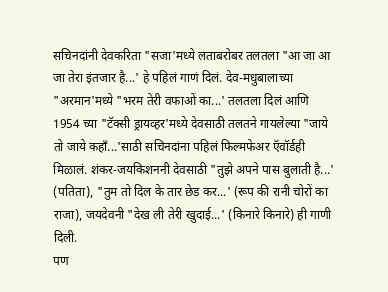सचिनदांनी देवकरिता "सजा'मध्ये लताबरोबर तलतला "आ जा आ जा तेरा इंतजार है...' हे पहिलं गाणं दिलं. देव-मधुबालाच्या "अरमान'मध्ये "भरम तेरी वफाओं का...' तलतला दिलं आणि 1954 च्या "टॅक्सी ड्रायव्हर'मध्ये देवसाठी तलतने गायलेल्या "जाये तो जाये कहॉं...'साठी सचिनदांना पहिलं फिल्मफेअर ऍवॉर्डही मिळालं. शंकर-जयकिशननी देवसाठी "तुझे अपने पास बुलाती है...' (पतिता), "तुम तो दिल के तार छेड कर...' (रूप की रानी चोरों का राजा), जयदेवनी "देख ली तेरी खुदाई...' (किनारे किनारे) ही गाणी दिली.
पण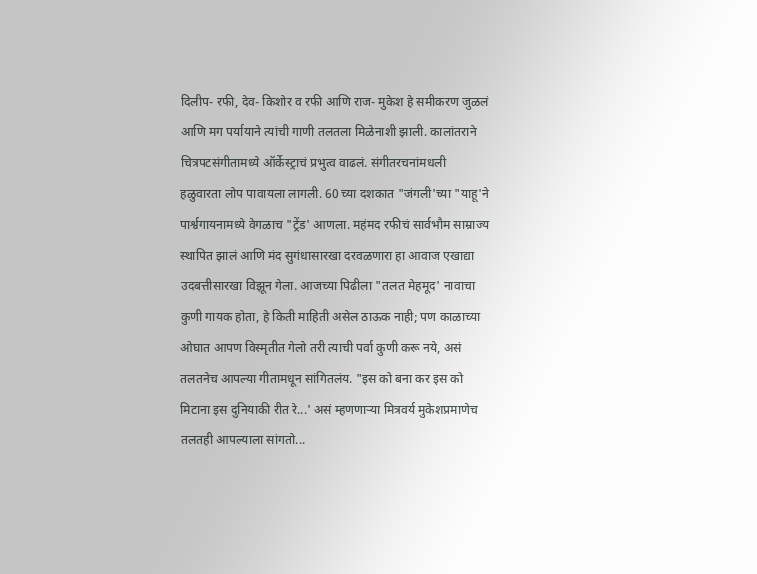दिलीप- रफी, देव- किशोर व रफी आणि राज- मुकेश हे समीकरण जुळलं आणि मग पर्यायाने त्यांची गाणी तलतला मिळेनाशी झाली. कालांतराने चित्रपटसंगीतामध्ये ऑर्केस्ट्राचं प्रभुत्व वाढलं. संगीतरचनांमधली हळुवारता लोप पावायला लागली. 60 च्या दशकात "जंगली'च्या "याहू'ने पार्श्वगायनामध्ये वेगळाच "ट्रेंड' आणला. महंमद रफीचं सार्वभौम साम्राज्य स्थापित झालं आणि मंद सुगंधासारखा दरवळणारा हा आवाज एखाद्या उदबत्तीसारखा विझून गेला. आजच्या पिढीला "तलत मेहमूद' नावाचा कुणी गायक होता, हे किती माहिती असेल ठाऊक नाही; पण काळाच्या ओघात आपण विस्मृतीत गेलो तरी त्याची पर्वा कुणी करू नये, असं तलतनेच आपल्या गीतामधून सांगितलंय. "इस को बना कर इस को मिटाना इस दुनियाकी रीत रे...' असं म्हणणाऱ्या मित्रवर्य मुकेशप्रमाणेच तलतही आपल्याला सांगतो...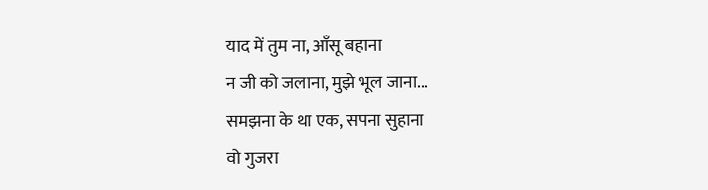याद में तुम ना, आँसू बहाना
न जी को जलाना, मुझे भूल जाना...
समझना के था एक, सपना सुहाना
वो गुजरा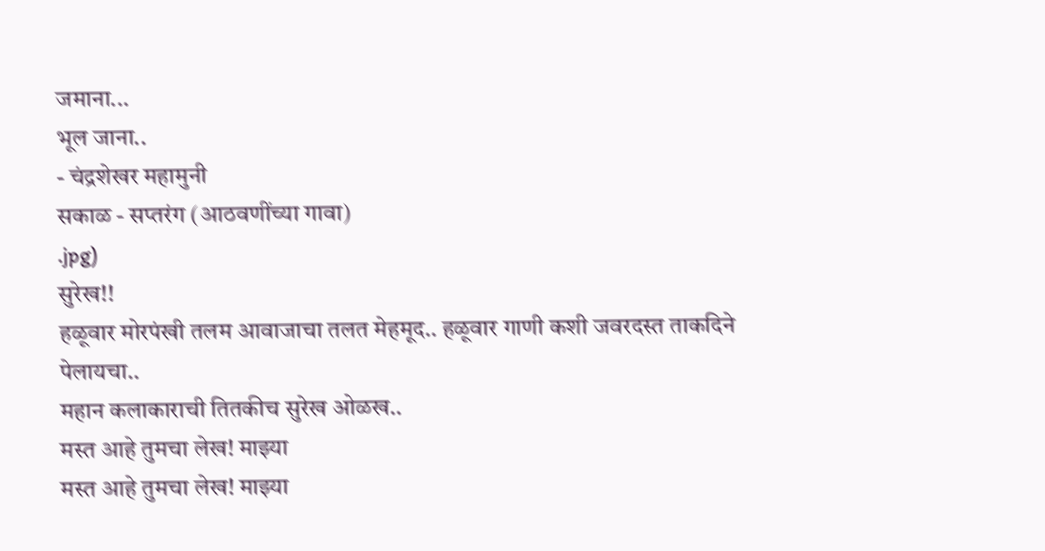जमाना...
भूल जाना..
- चंद्रशेखर महामुनी
सकाळ - सप्तरंग (आठवणींच्या गावा)
.jpg)
सुरेख!!
हळूवार मोरपंखी तलम आवाजाचा तलत मेहमूद.. हळूवार गाणी कशी जवरदस्त ताकदिने पेलायचा..
महान कलाकाराची तितकीच सुरेख ओळख..
मस्त आहे तुमचा लेख! माझ्या
मस्त आहे तुमचा लेख! माझ्या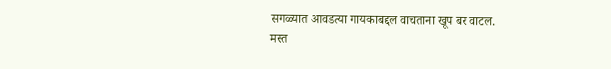सगळ्यात आवडत्या गायकाबद्दल वाचताना खूप बर वाटल.
मस्त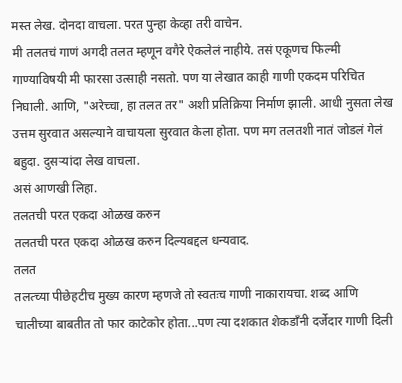मस्त लेख. दोनदा वाचला. परत पुन्हा केव्हा तरी वाचेन.
मी तलतचं गाणं अगदी तलत म्हणून वगैरे ऐकलेलं नाहीये. तसं एकूणच फिल्मी गाण्याविषयी मी फारसा उत्साही नसतो. पण या लेखात काही गाणी एकदम परिचित निघाली. आणि, "अरेच्चा, हा तलत तर" अशी प्रतिक्रिया निर्माण झाली. आधी नुसता लेख उत्तम सुरवात असल्याने वाचायला सुरवात केला होता. पण मग तलतशी नातं जोडलं गेलं बहुदा. दुसऱ्यांदा लेख वाचला.
असं आणखी लिहा.
तलतची परत एकदा ओळख करुन
तलतची परत एकदा ओळख करुन दिल्यबद्दल धन्यवाद.
तलत
तलत्च्या पीछेहटीच मुख्य कारण म्हणजे तो स्वतःच गाणी नाकारायचा. शब्द आणि चालीच्या बाबतीत तो फार काटेकोर होता...पण त्या दशकात शेकडाँनी दर्जेदार गाणी दिली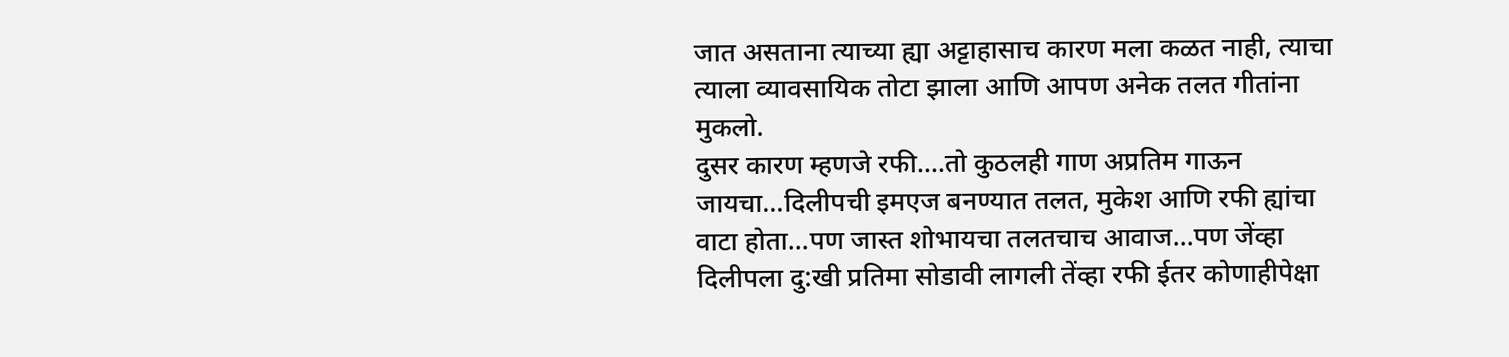जात असताना त्याच्या ह्या अट्टाहासाच कारण मला कळत नाही, त्याचा त्याला व्यावसायिक तोटा झाला आणि आपण अनेक तलत गीतांना मुकलो.
दुसर कारण म्हणजे रफी....तो कुठलही गाण अप्रतिम गाऊन जायचा...दिलीपची इमएज बनण्यात तलत, मुकेश आणि रफी ह्यांचा वाटा होता...पण जास्त शोभायचा तलतचाच आवाज...पण जेंव्हा दिलीपला दु:खी प्रतिमा सोडावी लागली तेंव्हा रफी ईतर कोणाहीपेक्षा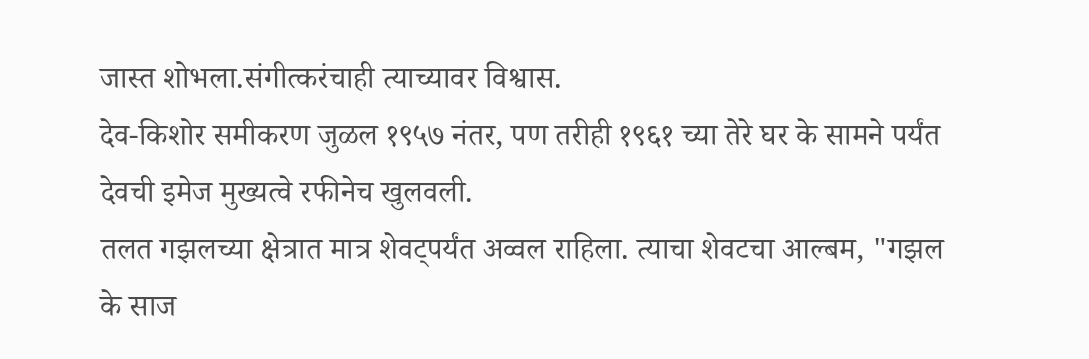जास्त शोभला.संगीत्करंचाही त्याच्यावर विश्वास.
देव-किशोर समीकरण जुळल १९५७ नंतर, पण तरीही १९६१ च्या तेरे घर के सामने पर्यंत देवची इमेज मुख्यत्वे रफीनेच खुलवली.
तलत गझलच्या क्षेत्रात मात्र शेवट्पर्यंत अव्वल राहिला. त्याचा शेवटचा आल्बम, "गझल के साज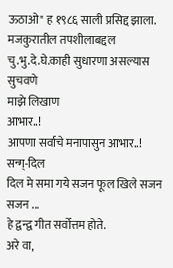ऊठाओ" ह १९८६ साली प्रसिद्द झाला.
मजकुरातील तपशीलाबद्दल चु.भु.दे.घे.काही सुधारणा असल्यास सुचवणे
माझे लिखाण
आभार..!
आपणा सर्वाचे मनापासुन आभार..!
सन्ग्-दिल
दिल मे समा गये सजन फूल खिले सजन सजन ...
हे द्वन्द्व गीत सर्वोत्तम होते.
अरे वा,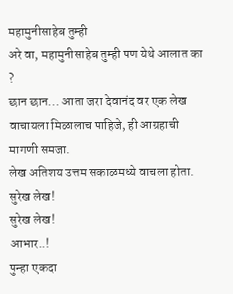महामुनीसाहेब तुम्ही
अरे वा, महामुनीसाहेब तुम्ही पण येथे आलात का ?
छान छान... आता जरा देवानंद वर एक लेख वाचायला मिळालाच पाहिजे, ही आग्रहाची मागणी समजा.
लेख अतिशय उत्तम सकाळमध्ये वाचला होता.
सुरेख लेख!
सुरेख लेख!
आभार..!
पुन्हा एकदा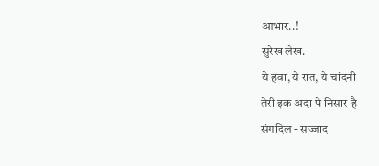आभार..!
सुरेख लेख.
ये हवा, ये रात, ये चांदनी
तेरी इक अदा पे निसार है
संगदिल - सज्जाद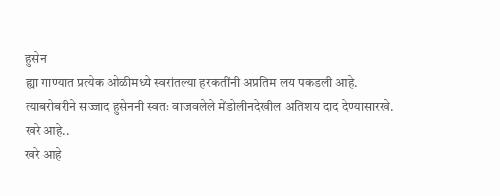हुसेन
ह्या गाण्यात प्रत्येक ओळीमध्ये स्वरांतल्या हरकतींनी अप्रतिम लय पकडली आहे. त्याबरोबरीने सज्जाद हुसेननी स्वतः वाजवलेले मेंडोलीनदेखील अतिशय दाद देण्यासारखे.
खरे आहे..
खरे आहे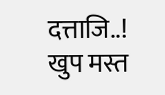दत्ताजि..!
खुप मस्त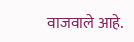वाजवाले आहे.